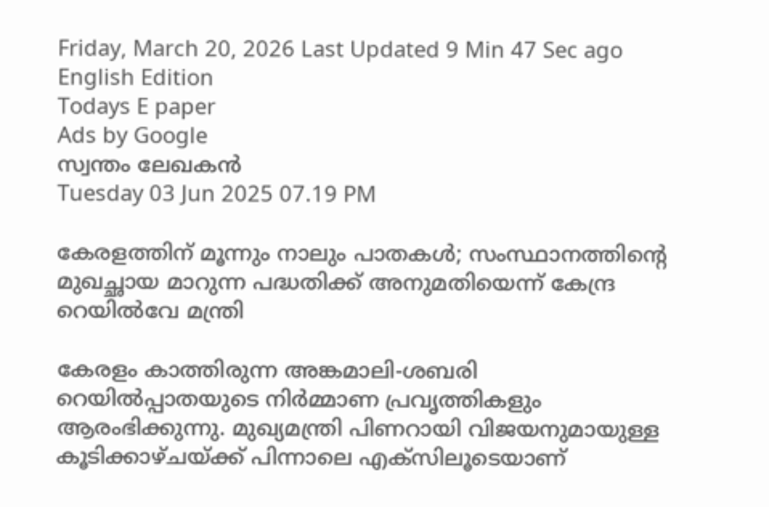Friday, March 20, 2026 Last Updated 9 Min 47 Sec ago English Edition
Todays E paper
Ads by Google
സ്വന്തം ലേഖകന്‍
Tuesday 03 Jun 2025 07.19 PM

കേരളത്തിന് മൂന്നും നാലും പാതകള്‍; സംസ്ഥാനത്തിന്റെ മുഖച്ഛായ മാറുന്ന പദ്ധതിക്ക് അനുമതിയെന്ന് കേന്ദ്ര റെയില്‍വേ മന്ത്രി

കേരളം കാത്തിരുന്ന അങ്കമാലി-ശബരി റെയില്‍പ്പാതയുടെ നിര്‍മ്മാണ പ്രവൃത്തികളും ആരംഭിക്കുന്നു. മുഖ്യമന്ത്രി പിണറായി വിജയനുമായുള്ള കൂടിക്കാഴ്ചയ്ക്ക് പിന്നാലെ എക്‌സിലൂടെയാണ്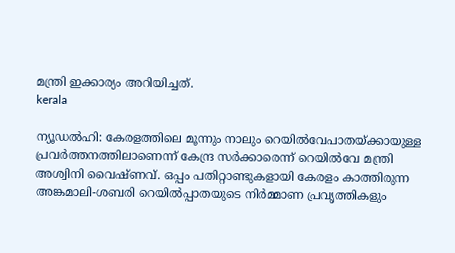മന്ത്രി ഇക്കാര്യം അറിയിച്ചത്.
kerala

ന്യൂഡല്‍ഹി: കേരളത്തിലെ മൂന്നും നാലും റെയില്‍വേപാതയ്ക്കായുള്ള പ്രവര്‍ത്തനത്തിലാണെന്ന് കേന്ദ്ര സര്‍ക്കാരെന്ന് റെയില്‍വേ മന്ത്രി അശ്വിനി വൈഷ്ണവ്. ഒപ്പം പതിറ്റാണ്ടുകളായി കേരളം കാത്തിരുന്ന അങ്കമാലി-ശബരി റെയില്‍പ്പാതയുടെ നിര്‍മ്മാണ പ്രവൃത്തികളും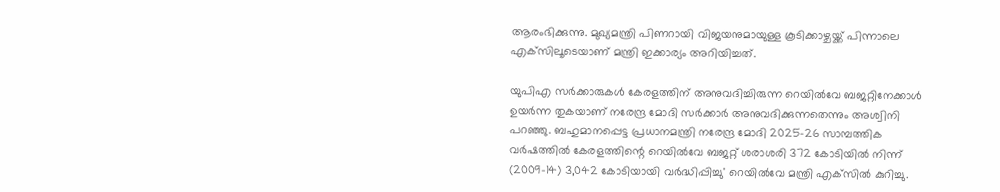ആരംഭിക്കുന്നു. മുഖ്യമന്ത്രി പിണറായി വിജയനുമായുള്ള കൂടിക്കാഴ്ചയ്ക്ക് പിന്നാലെ എക്‌സിലൂടെയാണ് മന്ത്രി ഇക്കാര്യം അറിയിച്ചത്.

യുപിഎ സര്‍ക്കാരുകള്‍ കേരളത്തിന് അനുവദിച്ചിരുന്ന റെയില്‍വേ ബജറ്റിനേക്കാള്‍ ഉയര്‍ന്ന തുകയാണ് നരേന്ദ്ര മോദി സര്‍ക്കാര്‍ അനുവദിക്കുന്നതെന്നും അശ്വിനി പറഞ്ഞു. ബഹുമാനപ്പെട്ട പ്രധാനമന്ത്രി നരേന്ദ്ര മോദി 2025-26 സാമ്പത്തിക വര്‍ഷത്തില്‍ കേരളത്തിന്റെ റെയില്‍വേ ബജറ്റ് ശരാശരി 372 കോടിയില്‍ നിന്ന് (2009-14) 3,042 കോടിയായി വര്‍ദ്ധിപ്പിച്ചു' റെയില്‍വേ മന്ത്രി എക്‌സില്‍ കുറിച്ചു.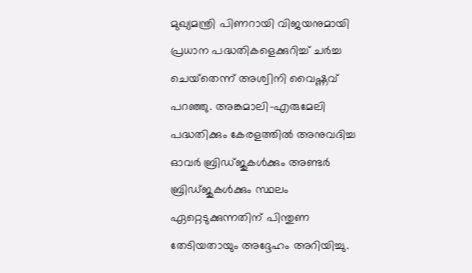മുഖ്യമന്ത്രി പിണറായി വിജയനുമായി പ്രധാന പദ്ധതികളെക്കുറിച്ച് ചര്‍ച്ച ചെയ്‌തെന്ന് അശ്വിനി വൈഷ്ണവ് പറഞ്ഞു. അങ്കമാലി-എരുമേലി പദ്ധതിക്കും കേരളത്തില്‍ അനുവദിച്ച ഓവര്‍ ബ്രിഡ്ജുകള്‍ക്കും അണ്ടര്‍ ബ്രിഡ്ജുകള്‍ക്കും സ്ഥലം ഏറ്റെടുക്കുന്നതിന് പിന്തുണ തേടിയതായും അദ്ദേഹം അറിയിച്ചു.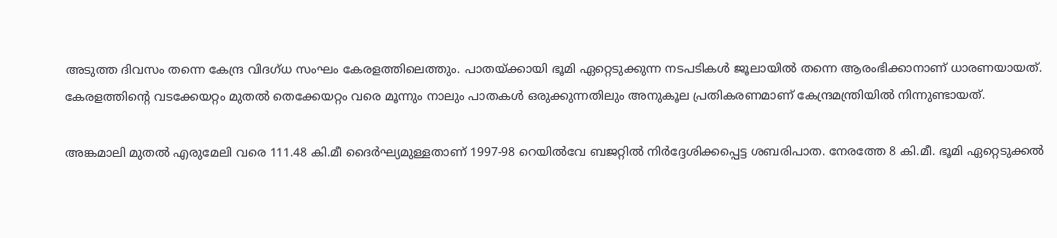അടുത്ത ദിവസം തന്നെ കേന്ദ്ര വിദഗ്ധ സംഘം കേരളത്തിലെത്തും. പാതയ്ക്കായി ഭൂമി ഏറ്റെടുക്കുന്ന നടപടികള്‍ ജൂലായില്‍ തന്നെ ആരംഭിക്കാനാണ് ധാരണയായത്. കേരളത്തിന്റെ വടക്കേയറ്റം മുതല്‍ തെക്കേയറ്റം വരെ മൂന്നും നാലും പാതകള്‍ ഒരുക്കുന്നതിലും അനുകൂല പ്രതികരണമാണ് കേന്ദ്രമന്ത്രിയില്‍ നിന്നുണ്ടായത്.

അങ്കമാലി മുതല്‍ എരുമേലി വരെ 111.48 കി.മീ ദൈര്‍ഘ്യമുള്ളതാണ് 1997-98 റെയില്‍വേ ബജറ്റില്‍ നിര്‍ദ്ദേശിക്കപ്പെട്ട ശബരിപാത. നേരത്തേ 8 കി.മീ. ഭൂമി ഏറ്റെടുക്കല്‍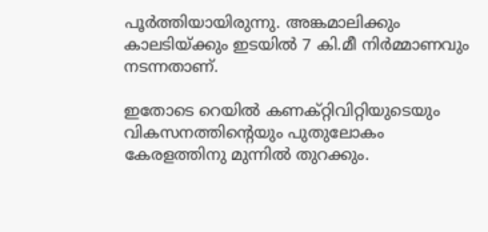പൂര്‍ത്തിയായിരുന്നു. അങ്കമാലിക്കും കാലടിയ്ക്കും ഇടയില്‍ 7 കി.മീ നിര്‍മ്മാണവും നടന്നതാണ്.

ഇതോടെ റെയില്‍ കണക്റ്റിവിറ്റിയുടെയും വികസനത്തിന്റെയും പുതുലോകം കേരളത്തിനു മുന്നില്‍ തുറക്കും.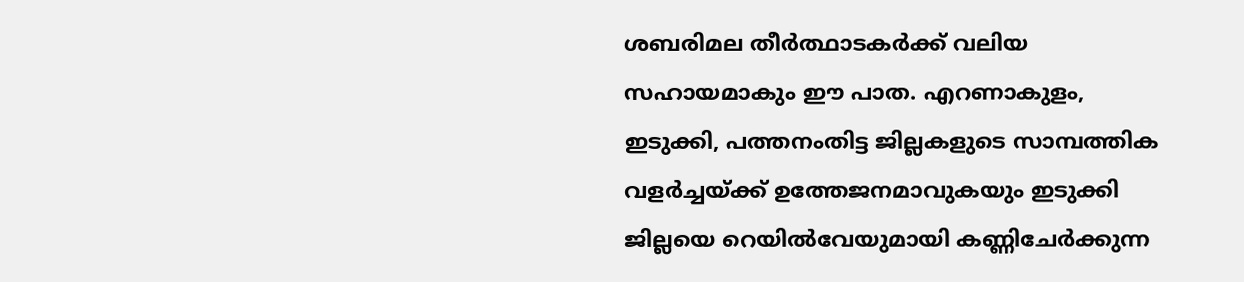ശബരിമല തീര്‍ത്ഥാടകര്‍ക്ക് വലിയ സഹായമാകും ഈ പാത. എറണാകുളം, ഇടുക്കി, പത്തനംതിട്ട ജില്ലകളുടെ സാമ്പത്തിക വളര്‍ച്ചയ്ക്ക് ഉത്തേജനമാവുകയും ഇടുക്കി ജില്ലയെ റെയില്‍വേയുമായി കണ്ണിചേര്‍ക്കുന്ന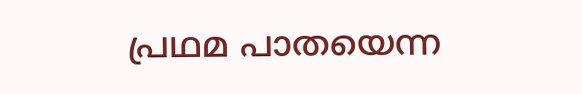പ്രഥമ പാതയെന്ന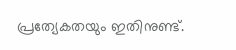പ്രത്യേകതയും ഇതിനുണ്ട്.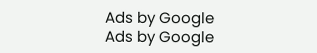Ads by Google
Ads by Google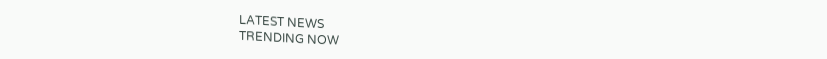LATEST NEWS
TRENDING NOW